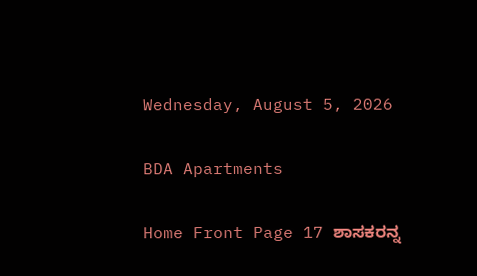Wednesday, August 5, 2026

BDA Apartments

Home Front Page 17 ಶಾಸಕರನ್ನ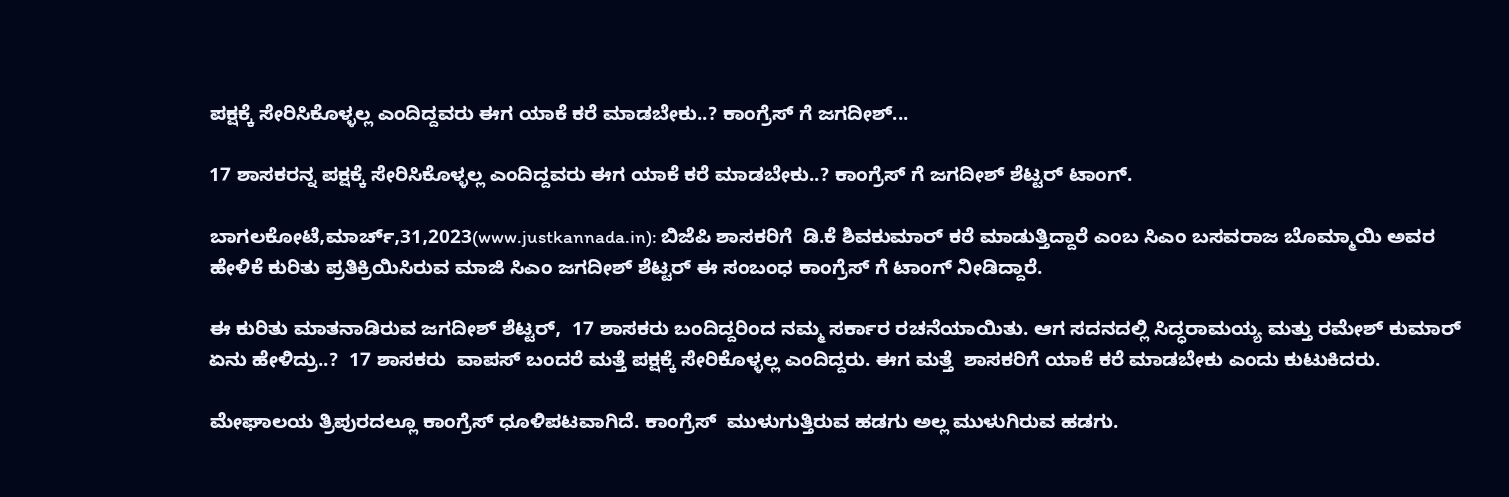ಪಕ್ಷಕ್ಕೆ ಸೇರಿಸಿಕೊಳ್ಳಲ್ಲ ಎಂದಿದ್ದವರು ಈಗ ಯಾಕೆ ಕರೆ ಮಾಡಬೇಕು..? ಕಾಂಗ್ರೆಸ್ ಗೆ ಜಗದೀಶ್...

17 ಶಾಸಕರನ್ನ ಪಕ್ಷಕ್ಕೆ ಸೇರಿಸಿಕೊಳ್ಳಲ್ಲ ಎಂದಿದ್ದವರು ಈಗ ಯಾಕೆ ಕರೆ ಮಾಡಬೇಕು..? ಕಾಂಗ್ರೆಸ್ ಗೆ ಜಗದೀಶ್ ಶೆಟ್ಟರ್ ಟಾಂಗ್.

ಬಾಗಲಕೋಟೆ,ಮಾರ್ಚ್,31,2023(www.justkannada.in): ಬಿಜೆಪಿ ಶಾಸಕರಿಗೆ  ಡಿ.ಕೆ ಶಿವಕುಮಾರ್ ಕರೆ ಮಾಡುತ್ತಿದ್ದಾರೆ ಎಂಬ ಸಿಎಂ ಬಸವರಾಜ ಬೊಮ್ಮಾಯಿ ಅವರ ಹೇಳಿಕೆ ಕುರಿತು ಪ್ರತಿಕ್ರಿಯಿಸಿರುವ ಮಾಜಿ ಸಿಎಂ ಜಗದೀಶ್ ಶೆಟ್ಟರ್ ಈ ಸಂಬಂಧ ಕಾಂಗ್ರೆಸ್ ಗೆ ಟಾಂಗ್ ನೀಡಿದ್ದಾರೆ.

ಈ ಕುರಿತು ಮಾತನಾಡಿರುವ ಜಗದೀಶ್ ಶೆಟ್ಟರ್,  17 ಶಾಸಕರು ಬಂದಿದ್ದರಿಂದ ನಮ್ಮ ಸರ್ಕಾರ ರಚನೆಯಾಯಿತು. ಆಗ ಸದನದಲ್ಲಿ ಸಿದ್ಧರಾಮಯ್ಯ ಮತ್ತು ರಮೇಶ್ ಕುಮಾರ್ ಏನು ಹೇಳಿದ್ರು..?  17 ಶಾಸಕರು  ವಾಪಸ್ ಬಂದರೆ ಮತ್ತೆ ಪಕ್ಷಕ್ಕೆ ಸೇರಿಕೊಳ್ಳಲ್ಲ ಎಂದಿದ್ದರು. ಈಗ ಮತ್ತೆ  ಶಾಸಕರಿಗೆ ಯಾಕೆ ಕರೆ ಮಾಡಬೇಕು ಎಂದು ಕುಟುಕಿದರು.

ಮೇಘಾಲಯ ತ್ರಿಪುರದಲ್ಲೂ ಕಾಂಗ್ರೆಸ್ ಧೂಳಿಪಟವಾಗಿದೆ. ಕಾಂಗ್ರೆಸ್  ಮುಳುಗುತ್ತಿರುವ ಹಡಗು ಅಲ್ಲ ಮುಳುಗಿರುವ ಹಡಗು.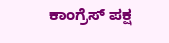ಕಾಂಗ್ರೆಸ್ ಪಕ್ಷ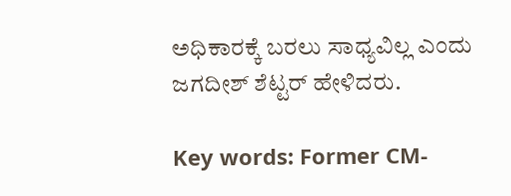ಅಧಿಕಾರಕ್ಕೆ ಬರಲು ಸಾಧ್ಯವಿಲ್ಲ ಎಂದು ಜಗದೀಶ್ ಶೆಟ್ಟರ್ ಹೇಳಿದರು.

Key words: Former CM-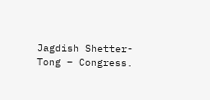Jagdish Shetter- Tong – Congress.